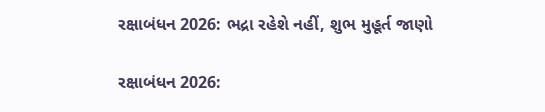રક્ષાબંધન 2026: ભદ્રા રહેશે નહીં, શુભ મુહૂર્ત જાણો

રક્ષાબંધન 2026: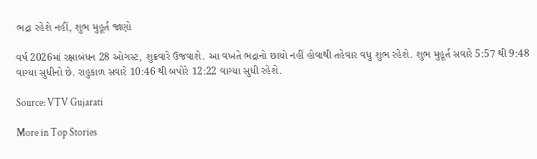ભદ્રા રહેશે નહીં, શુભ મુહૂર્ત જાણો

વર્ષ 2026માં રક્ષાબંધન 28 ઓગસ્ટ, શુક્રવારે ઉજવાશે. આ વખતે ભદ્રાનો છાયો નહીં હોવાથી તહેવાર વધુ શુભ રહેશે. શુભ મુહૂર્ત સવારે 5:57 થી 9:48 વાગ્યા સુધીનો છે. રાહુકાળ સવારે 10:46 થી બપોરે 12:22 વાગ્યા સુધી રહેશે.

Source: VTV Gujarati

More in Top Stories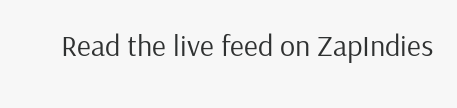Read the live feed on ZapIndies